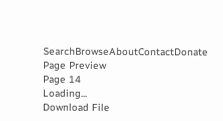SearchBrowseAboutContactDonate
Page Preview
Page 14
Loading...
Download File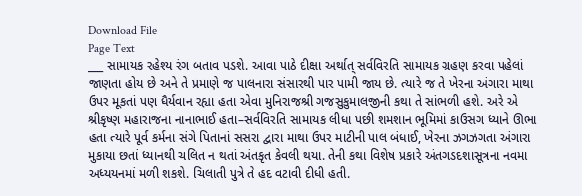Download File
Page Text
___ સામાયક રહેશ્ય રંગ બતાવ પડશે. આવા પાઠે દીક્ષા અર્થાત્ સર્વવિરતિ સામાયક ગ્રહણ કરવા પહેલાં જાણતા હોય છે અને તે પ્રમાણે જ પાલનારા સંસારથી પાર પામી જાય છે. ત્યારે જ તે ખેરના અંગારા માથા ઉપર મૂકતાં પણ ધૈર્યવાન રહ્યા હતા એવા મુનિરાજશ્રી ગજસુકુમાલજીની કથા તે સાંભળી હશે. અરે એ શ્રીકૃષ્ણ મહારાજના નાનાભાઈ હતા–સર્વવિરતિ સામાયક લીધા પછી શમશાન ભૂમિમાં કાઉસગ ધ્યાને ઊભા હતા ત્યારે પૂર્વ કર્મના સંગે પિતાનાં સસરા દ્વારા માથા ઉપર માટીની પાલ બંધાઈ, ખેરના ઝગઝગતા અંગારા મુકાયા છતાં ધ્યાનથી ચલિત ન થતાં અંતકૃત કેવલી થયા. તેની કથા વિશેષ પ્રકારે અંતગડદશાસૂત્રના નવમા અધ્યયનમાં મળી શકશે. ચિલાતી પુત્રે તે હદ વટાવી દીધી હતી.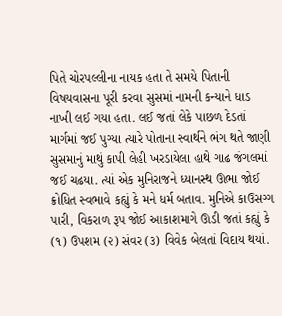પિતે ચોરપલ્લીના નાયક હતા તે સમયે પિતાની વિષયવાસના પૂરી કરવા સુસમાં નામની કન્યાને ધાડ નાખી લઈ ગયા હતા. લઈ જતાં લેકે પાછળ દેડતાં માર્ગમાં જઈ પુગ્યા ત્યારે પોતાના સ્વાર્થને ભંગ થતે જાણી સુસમાનું માથું કાપી લેહી ખરડાયેલા હાથે ગાઢ જંગલમાં જઈ ચઢયા. ત્યાં એક મુનિરાજને ધ્યાનસ્થ ઊભા જોઈ ક્રોધિત સ્વભાવે કહ્યું કે મને ધર્મ બતાવ. મુનિએ કાઉસગ્ગ પારી, વિકરાળ રૂપ જોઈ આકાશમાગે ઊડી જતાં કહ્યું કે (૧) ઉપશમ (૨) સંવર (૩) વિવેક બેલતાં વિદાય થયાં.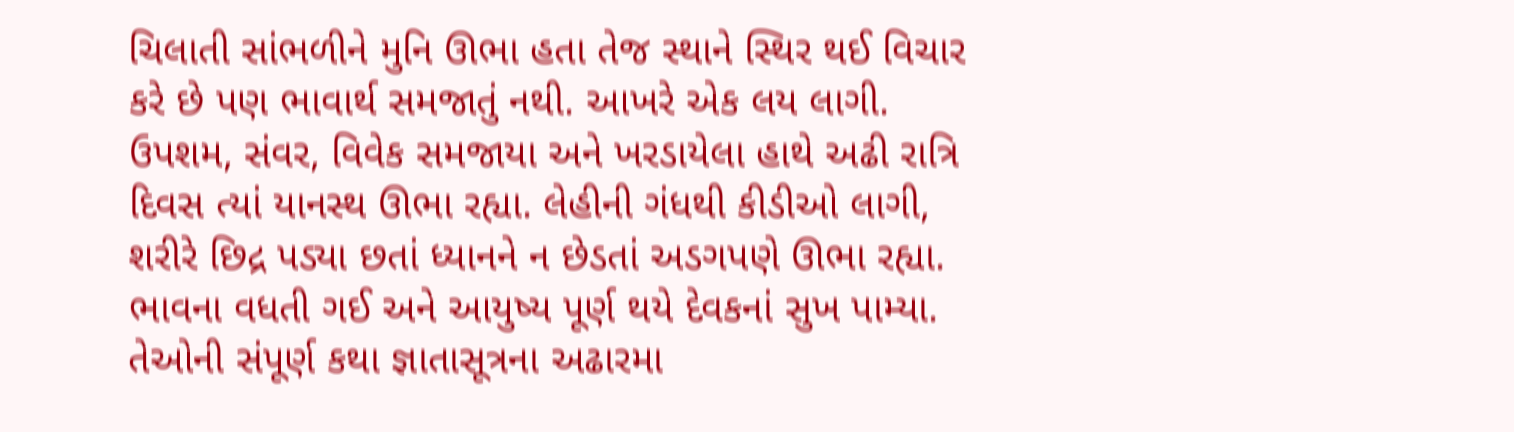ચિલાતી સાંભળીને મુનિ ઊભા હતા તેજ સ્થાને સ્થિર થઈ વિચાર કરે છે પણ ભાવાર્થ સમજાતું નથી. આખરે એક લય લાગી. ઉપશમ, સંવર, વિવેક સમજાયા અને ખરડાયેલા હાથે અઢી રાત્રિ દિવસ ત્યાં યાનસ્થ ઊભા રહ્યા. લેહીની ગંધથી કીડીઓ લાગી, શરીરે છિદ્ર પડ્યા છતાં ધ્યાનને ન છેડતાં અડગપણે ઊભા રહ્યા. ભાવના વધતી ગઈ અને આયુષ્ય પૂર્ણ થયે દેવકનાં સુખ પામ્યા. તેઓની સંપૂર્ણ કથા જ્ઞાતાસૂત્રના અઢારમા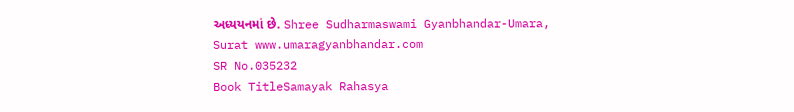અધ્યયનમાં છે. Shree Sudharmaswami Gyanbhandar-Umara, Surat www.umaragyanbhandar.com
SR No.035232
Book TitleSamayak Rahasya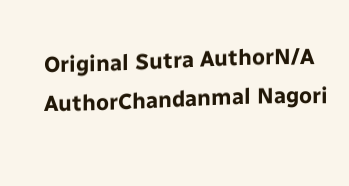Original Sutra AuthorN/A
AuthorChandanmal Nagori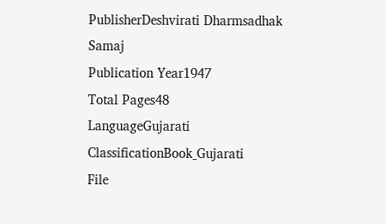PublisherDeshvirati Dharmsadhak Samaj
Publication Year1947
Total Pages48
LanguageGujarati
ClassificationBook_Gujarati
File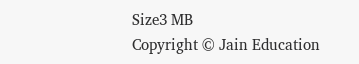Size3 MB
Copyright © Jain Education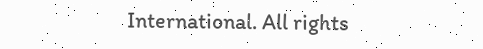International. All rights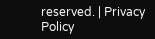reserved. | Privacy Policy